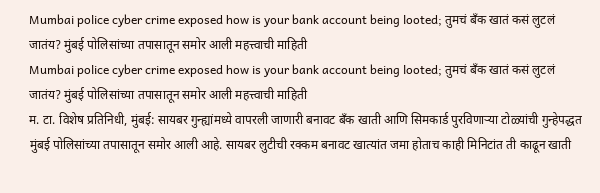Mumbai police cyber crime exposed how is your bank account being looted; तुमचं बँक खातं कसं लुटलं जातंय? मुंबई पोलिसांच्या तपासातून समोर आली महत्त्वाची माहिती
Mumbai police cyber crime exposed how is your bank account being looted; तुमचं बँक खातं कसं लुटलं जातंय? मुंबई पोलिसांच्या तपासातून समोर आली महत्त्वाची माहिती
म. टा. विशेष प्रतिनिधी, मुंबई: सायबर गुन्ह्यांमध्ये वापरली जाणारी बनावट बँक खाती आणि सिमकार्ड पुरविणाऱ्या टोळ्यांची गुन्हेपद्धत मुंबई पोलिसांच्या तपासातून समोर आली आहे. सायबर लुटीची रक्कम बनावट खात्यांत जमा होताच काही मिनिटांत ती काढून खाती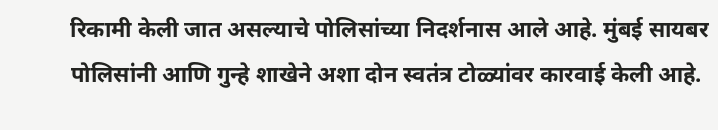रिकामी केली जात असल्याचे पोलिसांच्या निदर्शनास आले आहे. मुंबई सायबर पोलिसांनी आणि गुन्हे शाखेने अशा दोन स्वतंत्र टोळ्यांवर कारवाई केली आहे.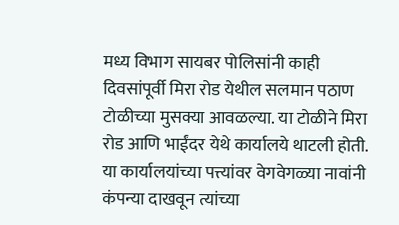मध्य विभाग सायबर पोलिसांनी काही दिवसांपूर्वी मिरा रोड येथील सलमान पठाण टोळीच्या मुसक्या आवळल्या. या टोळीने मिरा रोड आणि भाईंदर येथे कार्यालये थाटली होती. या कार्यालयांच्या पत्त्यांवर वेगवेगळ्या नावांनी कंपन्या दाखवून त्यांच्या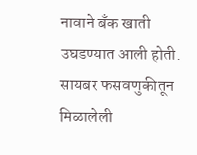नावाने बँक खाती उघडण्यात आली होती. सायबर फसवणुकीतून मिळालेली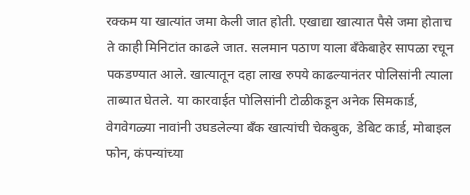रक्कम या खात्यांत जमा केली जात होती. एखाद्या खात्यात पैसे जमा होताच ते काही मिनिटांत काढले जात. सलमान पठाण याला बँकेबाहेर सापळा रचून पकडण्यात आले. खात्यातून दहा लाख रुपये काढल्यानंतर पोलिसांनी त्याला ताब्यात घेतले. या कारवाईत पोलिसांनी टोळीकडून अनेक सिमकार्ड, वेगवेगळ्या नावांनी उघडलेल्या बँक खात्यांची चेकबुक, डेबिट कार्ड, मोबाइल फोन, कंपन्यांच्या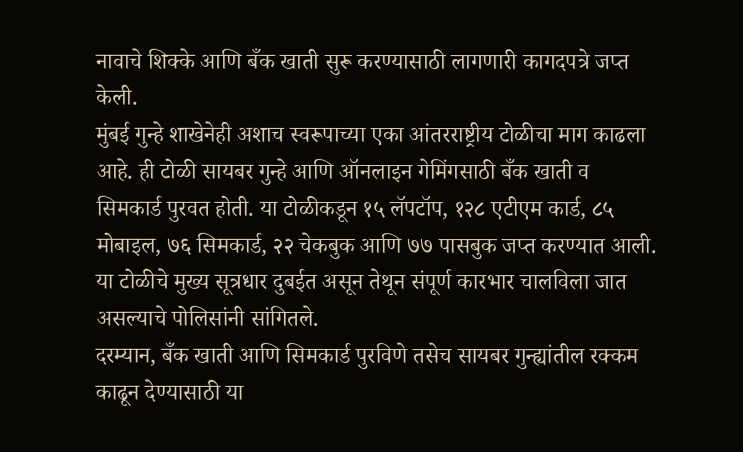नावाचे शिक्के आणि बँक खाती सुरू करण्यासाठी लागणारी कागदपत्रे जप्त केली.
मुंबई गुन्हे शाखेनेही अशाच स्वरूपाच्या एका आंतरराष्ट्रीय टोळीचा माग काढला आहे. ही टोळी सायबर गुन्हे आणि ऑनलाइन गेमिंगसाठी बँक खाती व सिमकार्ड पुरवत होती. या टोळीकडून १५ लॅपटॉप, १२८ एटीएम कार्ड, ८५ मोबाइल, ७६ सिमकार्ड, २२ चेकबुक आणि ७७ पासबुक जप्त करण्यात आली. या टोळीचे मुख्य सूत्रधार दुबईत असून तेथून संपूर्ण कारभार चालविला जात असल्याचे पोलिसांनी सांगितले.
दरम्यान, बँक खाती आणि सिमकार्ड पुरविणे तसेच सायबर गुन्ह्यांतील रक्कम काढून देण्यासाठी या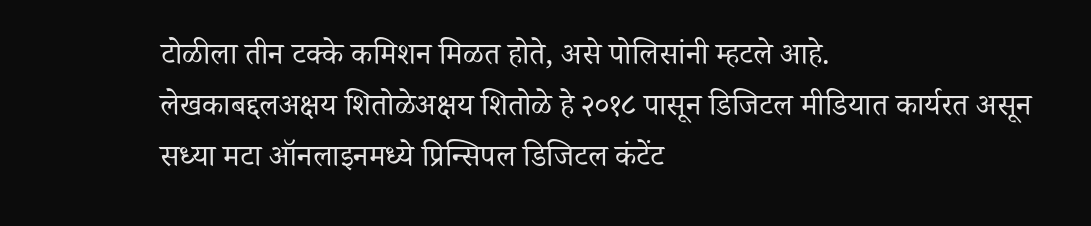टोळीला तीन टक्के कमिशन मिळत होते, असे पोलिसांनी म्हटले आहे.
लेखकाबद्दलअक्षय शितोळेअक्षय शितोळे हे २०१८ पासून डिजिटल मीडियात कार्यरत असून सध्या मटा ऑनलाइनमध्ये प्रिन्सिपल डिजिटल कंटेंट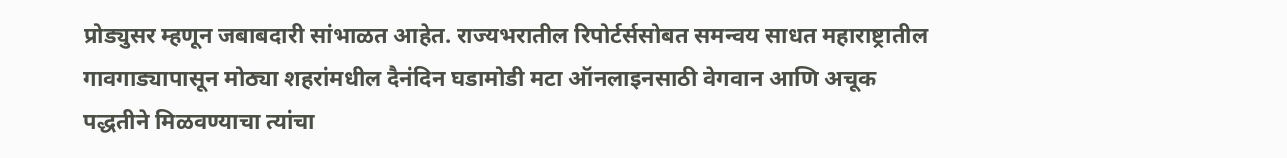प्रोड्युसर म्हणून जबाबदारी सांभाळत आहेत. राज्यभरातील रिपोर्टर्ससोबत समन्वय साधत महाराष्ट्रातील गावगाड्यापासून मोठ्या शहरांमधील दैनंदिन घडामोडी मटा ऑनलाइनसाठी वेगवान आणि अचूक पद्धतीने मिळवण्याचा त्यांचा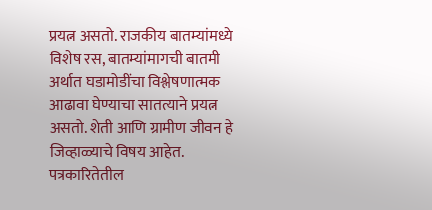प्रयत्न असतो. राजकीय बातम्यांमध्ये विशेष रस, बातम्यांमागची बातमी अर्थात घडामोडींचा विश्लेषणात्मक आढावा घेण्याचा सातत्याने प्रयत्न असतो. शेती आणि ग्रामीण जीवन हे जिव्हाळ्याचे विषय आहेत.
पत्रकारितेतील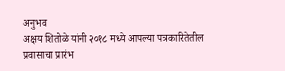अनुभव
अक्षय शितोळे यांनी २०१८ मध्ये आपल्या पत्रकारितेतील प्रवासाचा प्रारंभ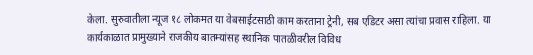केला. सुरुवातीला न्यूज १८ लोकमत या वेबसाईटसाठी काम करताना ट्रेनी, सब एडिटर असा त्यांचा प्रवास राहिला. या कार्यकाळात प्रामुख्याने राजकीय बातम्यांसह स्थानिक पातळीवरील विविध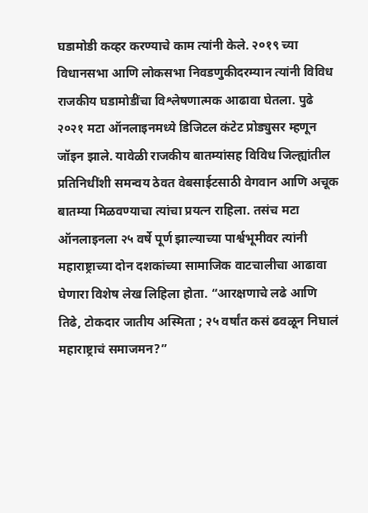घडामोडी कव्हर करण्याचे काम त्यांनी केले. २०१९ च्या विधानसभा आणि लोकसभा निवडणुकीदरम्यान त्यांनी विविध राजकीय घडामोडींचा विश्लेषणात्मक आढावा घेतला. पुढे २०२१ मटा ऑनलाइनमध्ये डिजिटल कंटेट प्रोड्युसर म्हणून जॉइन झाले. यावेळी राजकीय बातम्यांसह विविध जिल्ह्यांतील प्रतिनिधींशी समन्वय ठेवत वेबसाईटसाठी वेगवान आणि अचूक बातम्या मिळवण्याचा त्यांचा प्रयत्न राहिला. तसंच मटा ऑनलाइनला २५ वर्षे पूर्ण झाल्याच्या पार्श्वभूमीवर त्यांनी महाराष्ट्राच्या दोन दशकांच्या सामाजिक वाटचालीचा आढावा घेणारा विशेष लेख लिहिला होता. “आरक्षणाचे लढे आणि तिढे, टोकदार जातीय अस्मिता ; २५ वर्षांत कसं ढवळून निघालं महाराष्ट्राचं समाजमन?”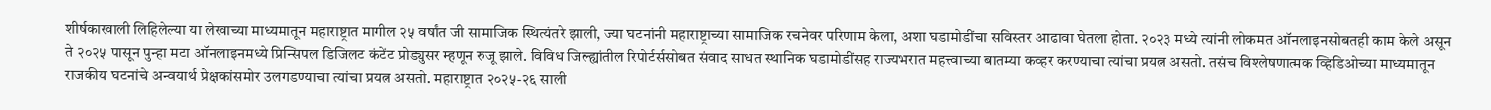शीर्षकाखाली लिहिलेल्या या लेखाच्या माध्यमातून महाराष्ट्रात मागील २५ वर्षांत जी सामाजिक स्थित्यंतरे झाली, ज्या घटनांनी महाराष्ट्राच्या सामाजिक रचनेवर परिणाम केला, अशा घडामोडींचा सविस्तर आढावा घेतला होता. २०२३ मध्ये त्यांनी लोकमत ऑनलाइनसोबतही काम केले असून ते २०२५ पासून पुन्हा मटा ऑनलाइनमध्ये प्रिन्सिपल डिजिलट कंटेंट प्रोड्युसर म्हणून रुजू झाले. विविध जिल्ह्यांतील रिपोर्टर्ससोबत संवाद साधत स्थानिक घडामोडींसह राज्यभरात महत्त्वाच्या बातम्या कव्हर करण्याचा त्यांचा प्रयत्न असतो. तसंच विश्लेषणात्मक व्हिडिओच्या माध्यमातून राजकीय घटनांचे अन्वयार्थ प्रेक्षकांसमोर उलगडण्याचा त्यांचा प्रयत्न असतो. महाराष्ट्रात २०२५-२६ साली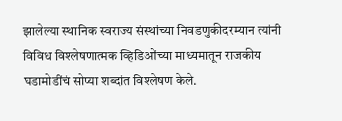झालेल्या स्थानिक स्वराज्य संस्थांच्या निवडणुकीदरम्यान त्यांनी विविध विश्लेषणात्मक व्हिडिओंच्या माध्यमातून राजकीय घडामोडींचं सोप्या शब्दांत विश्लेषण केले.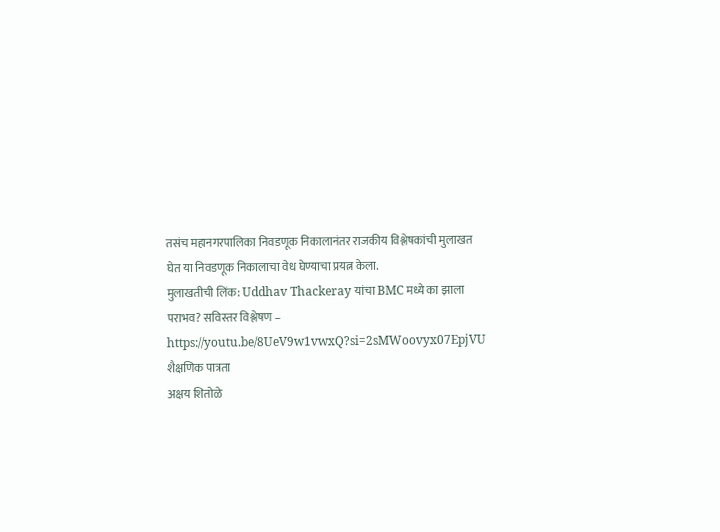तसंच महानगरपालिका निवडणूक निकालानंतर राजकीय विश्लेषकांची मुलाखत घेत या निवडणूक निकालाचा वेध घेण्याचा प्रयत्न केला.
मुलाखतीची लिंक: Uddhav Thackeray यांचा BMC मध्ये का झाला पराभव? सविस्तर विश्लेषण – https://youtu.be/8UeV9w1vwxQ?si=2sMWoovyx07EpjVU
शैक्षणिक पात्रता
अक्षय शितोळे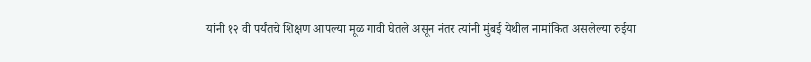यांनी १२ वी पर्यंतचे शिक्षण आपल्या मूळ गावी घेतले असून नंतर त्यांनी मुंबई येथील नामांकित असलेल्या रुईया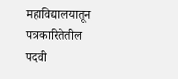महाविद्यालयातून पत्रकारितेतील पदवी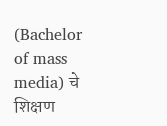(Bachelor of mass media) चे शिक्षण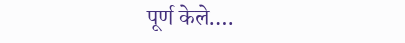पूर्ण केले.…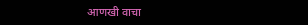आणखी वाचा